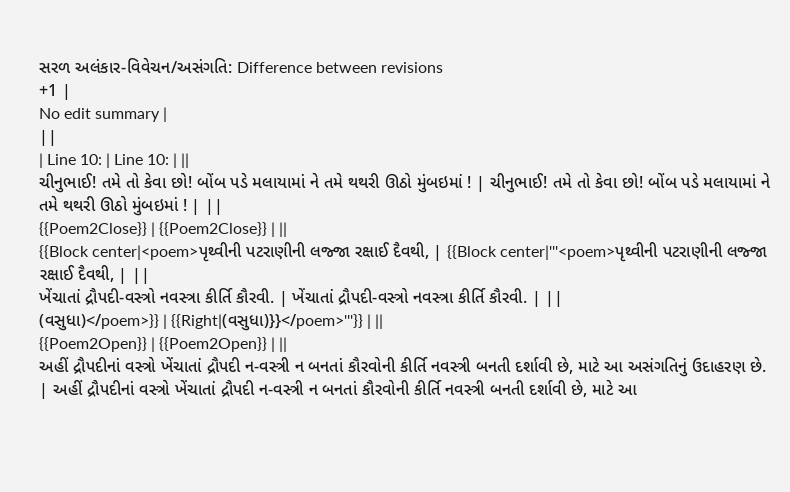સરળ અલંકાર-વિવેચન/અસંગતિ: Difference between revisions
+1 |
No edit summary |
||
| Line 10: | Line 10: | ||
ચીનુભાઈ! તમે તો કેવા છો! બોંબ પડે મલાયામાં ને તમે થથરી ઊઠો મુંબઇમાં ! | ચીનુભાઈ! તમે તો કેવા છો! બોંબ પડે મલાયામાં ને તમે થથરી ઊઠો મુંબઇમાં ! | ||
{{Poem2Close}} | {{Poem2Close}} | ||
{{Block center|<poem>પૃથ્વીની પટરાણીની લજ્જા રક્ષાઈ દૈવથી, | {{Block center|'''<poem>પૃથ્વીની પટરાણીની લજ્જા રક્ષાઈ દૈવથી, | ||
ખેંચાતાં દ્રૌપદી-વસ્ત્રો નવસ્ત્રા કીર્તિ કૌરવી. | ખેંચાતાં દ્રૌપદી-વસ્ત્રો નવસ્ત્રા કીર્તિ કૌરવી. | ||
(વસુધા)</poem>}} | {{Right|(વસુધા)}}</poem>'''}} | ||
{{Poem2Open}} | {{Poem2Open}} | ||
અહીં દ્રૌપદીનાં વસ્ત્રો ખેંચાતાં દ્રૌપદી ન-વસ્ત્રી ન બનતાં કૌરવોની કીર્તિ નવસ્ત્રી બનતી દર્શાવી છે, માટે આ અસંગતિનું ઉદાહરણ છે. | અહીં દ્રૌપદીનાં વસ્ત્રો ખેંચાતાં દ્રૌપદી ન-વસ્ત્રી ન બનતાં કૌરવોની કીર્તિ નવસ્ત્રી બનતી દર્શાવી છે, માટે આ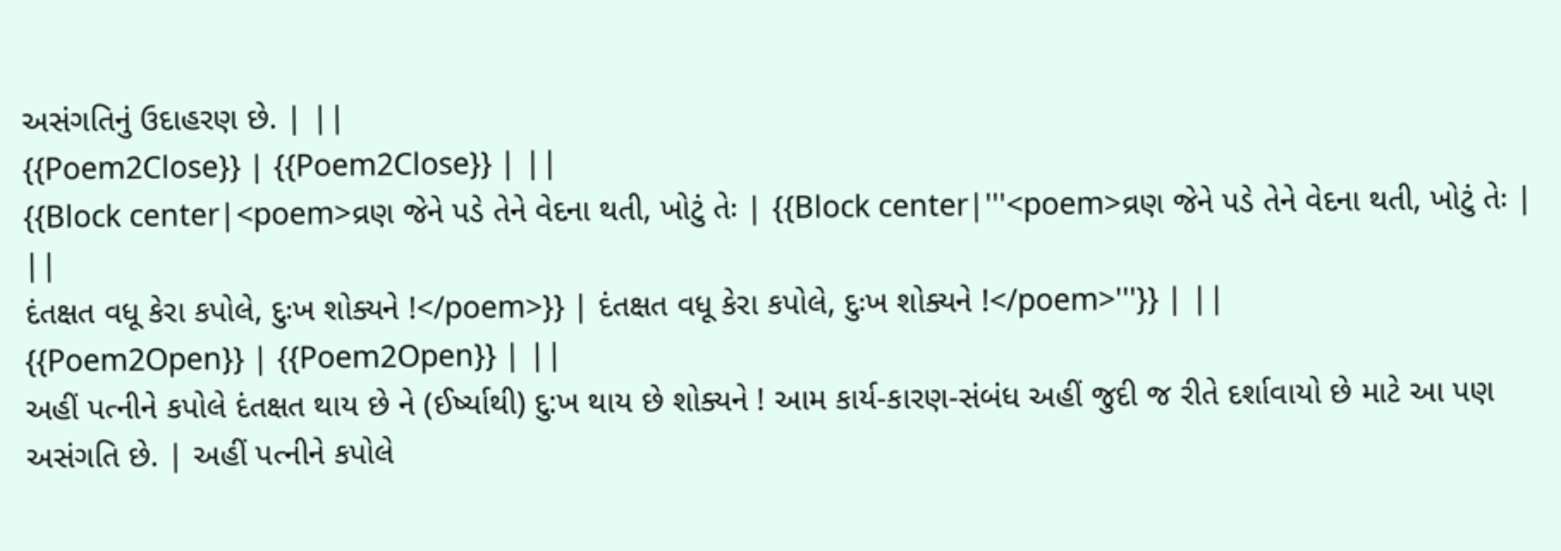અસંગતિનું ઉદાહરણ છે. | ||
{{Poem2Close}} | {{Poem2Close}} | ||
{{Block center|<poem>વ્રણ જેને પડે તેને વેદના થતી, ખોટું તેઃ | {{Block center|'''<poem>વ્રણ જેને પડે તેને વેદના થતી, ખોટું તેઃ | ||
દંતક્ષત વધૂ કેરા કપોલે, દુઃખ શોક્યને !</poem>}} | દંતક્ષત વધૂ કેરા કપોલે, દુઃખ શોક્યને !</poem>'''}} | ||
{{Poem2Open}} | {{Poem2Open}} | ||
અહીં પત્નીને કપોલે દંતક્ષત થાય છે ને (ઈર્ષ્યાથી) દુ:ખ થાય છે શોક્યને ! આમ કાર્ય-કારણ-સંબંધ અહીં જુદી જ રીતે દર્શાવાયો છે માટે આ પણ અસંગતિ છે. | અહીં પત્નીને કપોલે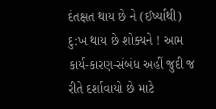દંતક્ષત થાય છે ને (ઈર્ષ્યાથી) દુ:ખ થાય છે શોક્યને ! આમ કાર્ય-કારણ-સંબંધ અહીં જુદી જ રીતે દર્શાવાયો છે માટે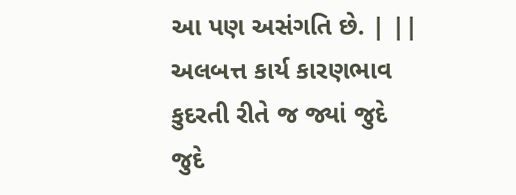આ પણ અસંગતિ છે. | ||
અલબત્ત કાર્ય કારણભાવ કુદરતી રીતે જ જ્યાં જુદે જુદે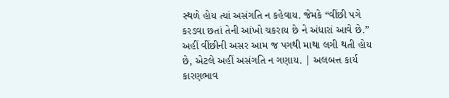સ્થળે હોય ત્યાં અસંગતિ ન કહેવાય. જેમકે “વીંછી પગે કરડવા છતાં તેની આંખો ચકરાય છે ને અંધારાં આવે છે.” અહીં વીંછીની અસર આમ જ પગથી માથા લગી થતી હોય છે, એટલે અહીં અસંગતિ ન ગણાય. | અલબત્ત કાર્ય કારણભાવ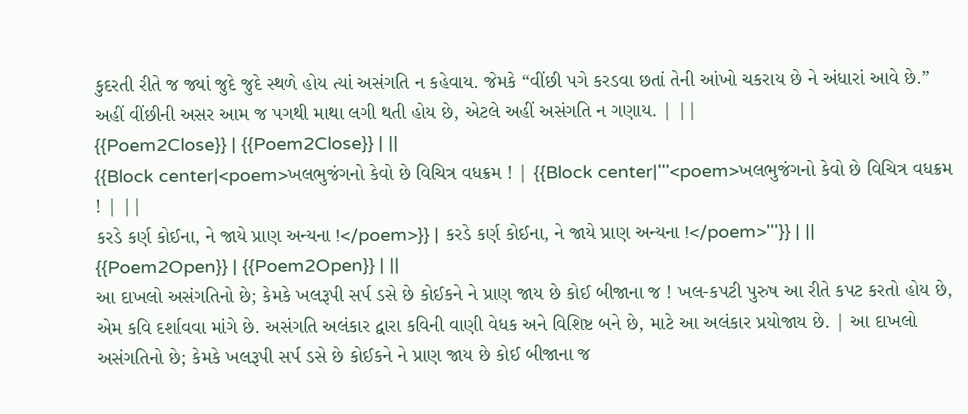કુદરતી રીતે જ જ્યાં જુદે જુદે સ્થળે હોય ત્યાં અસંગતિ ન કહેવાય. જેમકે “વીંછી પગે કરડવા છતાં તેની આંખો ચકરાય છે ને અંધારાં આવે છે.” અહીં વીંછીની અસર આમ જ પગથી માથા લગી થતી હોય છે, એટલે અહીં અસંગતિ ન ગણાય. | ||
{{Poem2Close}} | {{Poem2Close}} | ||
{{Block center|<poem>ખલભુજંગનો કેવો છે વિચિત્ર વધક્રમ ! | {{Block center|'''<poem>ખલભુજંગનો કેવો છે વિચિત્ર વધક્રમ ! | ||
કરડે કર્ણ કોઈના, ને જાયે પ્રાણ અન્યના !</poem>}} | કરડે કર્ણ કોઈના, ને જાયે પ્રાણ અન્યના !</poem>'''}} | ||
{{Poem2Open}} | {{Poem2Open}} | ||
આ દાખલો અસંગતિનો છે; કેમકે ખલરૂપી સર્પ ડસે છે કોઈકને ને પ્રાણ જાય છે કોઈ બીજાના જ ! ખલ-કપટી પુરુષ આ રીતે કપટ કરતો હોય છે, એમ કવિ દર્શાવવા માંગે છે. અસંગતિ અલંકાર દ્વારા કવિની વાણી વેધક અને વિશિષ્ટ બને છે, માટે આ અલંકાર પ્રયોજાય છે. | આ દાખલો અસંગતિનો છે; કેમકે ખલરૂપી સર્પ ડસે છે કોઈકને ને પ્રાણ જાય છે કોઈ બીજાના જ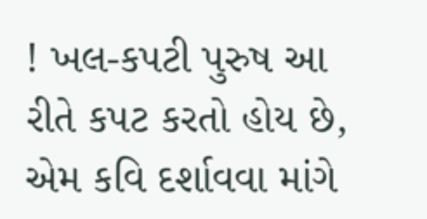! ખલ-કપટી પુરુષ આ રીતે કપટ કરતો હોય છે, એમ કવિ દર્શાવવા માંગે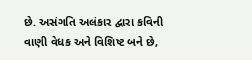છે. અસંગતિ અલંકાર દ્વારા કવિની વાણી વેધક અને વિશિષ્ટ બને છે,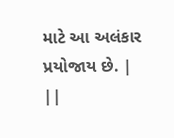માટે આ અલંકાર પ્રયોજાય છે. | ||